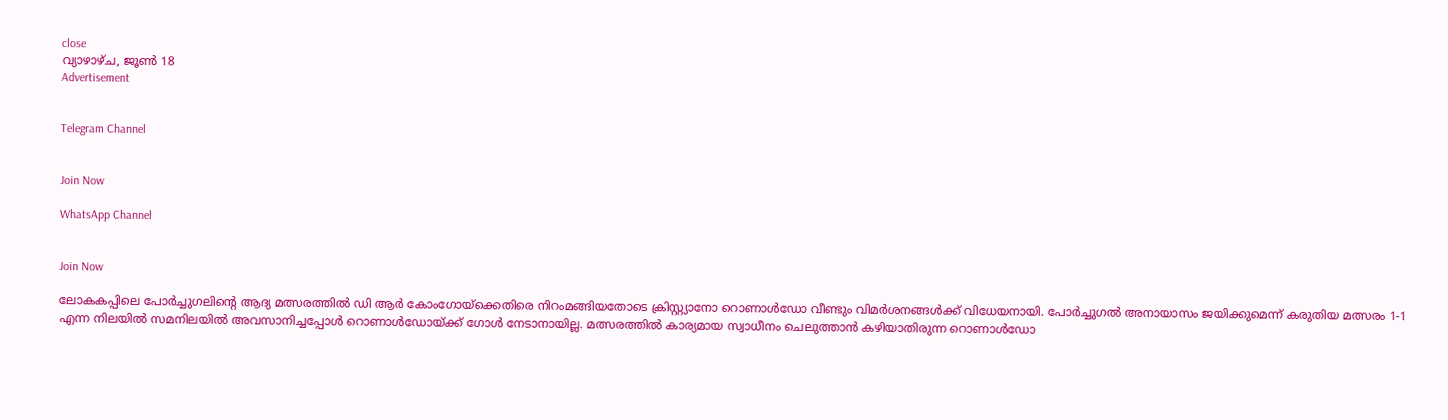close
വ്യാഴാഴ്‌ച, ജൂൺ 18
Advertisement


Telegram Channel


Join Now

WhatsApp Channel


Join Now

ലോകകപ്പിലെ പോർച്ചുഗലിന്റെ ആദ്യ മത്സരത്തിൽ ഡി ആർ കോംഗോയ്‌ക്കെതിരെ നിറംമങ്ങിയതോടെ ക്രിസ്റ്റ്യാനോ റൊണാൾഡോ വീണ്ടും വിമർശനങ്ങൾക്ക് വിധേയനായി. പോർച്ചുഗൽ അനായാസം ജയിക്കുമെന്ന് കരുതിയ മത്സരം 1-1 എന്ന നിലയിൽ സമനിലയിൽ അവസാനിച്ചപ്പോൾ റൊണാൾഡോയ്ക്ക് ഗോൾ നേടാനായില്ല. മത്സരത്തിൽ കാര്യമായ സ്വാധീനം ചെലുത്താൻ കഴിയാതിരുന്ന റൊണാൾഡോ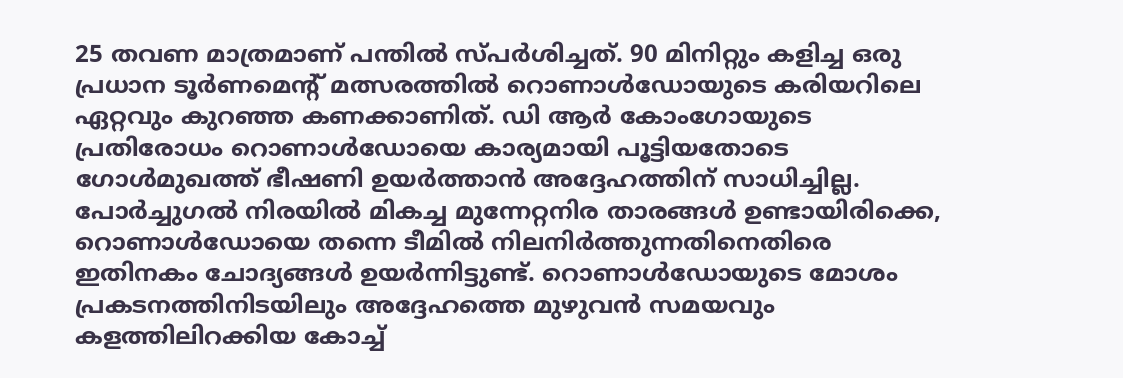25 തവണ മാത്രമാണ് പന്തിൽ സ്പർശിച്ചത്. 90 മിനിറ്റും കളിച്ച ഒരു പ്രധാന ടൂർണമെന്റ് മത്സരത്തിൽ റൊണാൾഡോയുടെ കരിയറിലെ ഏറ്റവും കുറഞ്ഞ കണക്കാണിത്. ഡി ആർ കോംഗോയുടെ പ്രതിരോധം റൊണാൾഡോയെ കാര്യമായി പൂട്ടിയതോടെ ഗോൾമുഖത്ത് ഭീഷണി ഉയർത്താൻ അദ്ദേഹത്തിന് സാധിച്ചില്ല. പോർച്ചുഗൽ നിരയിൽ മികച്ച മുന്നേറ്റനിര താരങ്ങൾ ഉണ്ടായിരിക്കെ, റൊണാൾഡോയെ തന്നെ ടീമിൽ നിലനിർത്തുന്നതിനെതിരെ ഇതിനകം ചോദ്യങ്ങൾ ഉയർന്നിട്ടുണ്ട്. റൊണാൾഡോയുടെ മോശം പ്രകടനത്തിനിടയിലും അദ്ദേഹത്തെ മുഴുവൻ സമയവും കളത്തിലിറക്കിയ കോച്ച്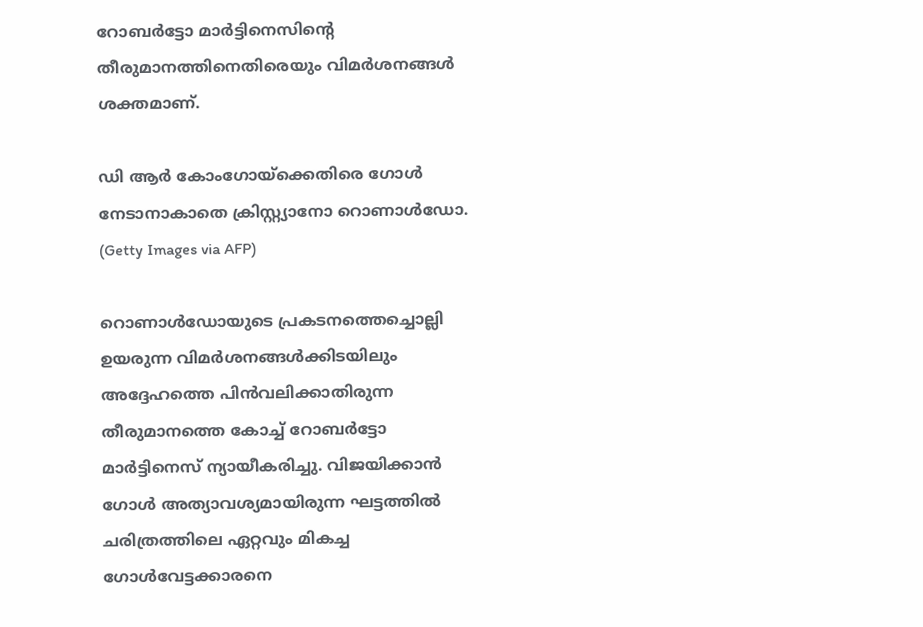റോബർട്ടോ മാർട്ടിനെസിന്റെ തീരുമാനത്തിനെതിരെയും വിമർശനങ്ങൾ ശക്തമാണ്.

ഡി ആർ കോംഗോയ്‌ക്കെതിരെ ഗോൾ നേടാനാകാതെ ക്രിസ്റ്റ്യാനോ റൊണാൾഡോ. (Getty Images via AFP)

റൊണാൾഡോയുടെ പ്രകടനത്തെച്ചൊല്ലി ഉയരുന്ന വിമർശനങ്ങൾക്കിടയിലും അദ്ദേഹത്തെ പിൻവലിക്കാതിരുന്ന തീരുമാനത്തെ കോച്ച് റോബർട്ടോ മാർട്ടിനെസ് ന്യായീകരിച്ചു. വിജയിക്കാൻ ഗോൾ അത്യാവശ്യമായിരുന്ന ഘട്ടത്തിൽ ചരിത്രത്തിലെ ഏറ്റവും മികച്ച ഗോൾവേട്ടക്കാരനെ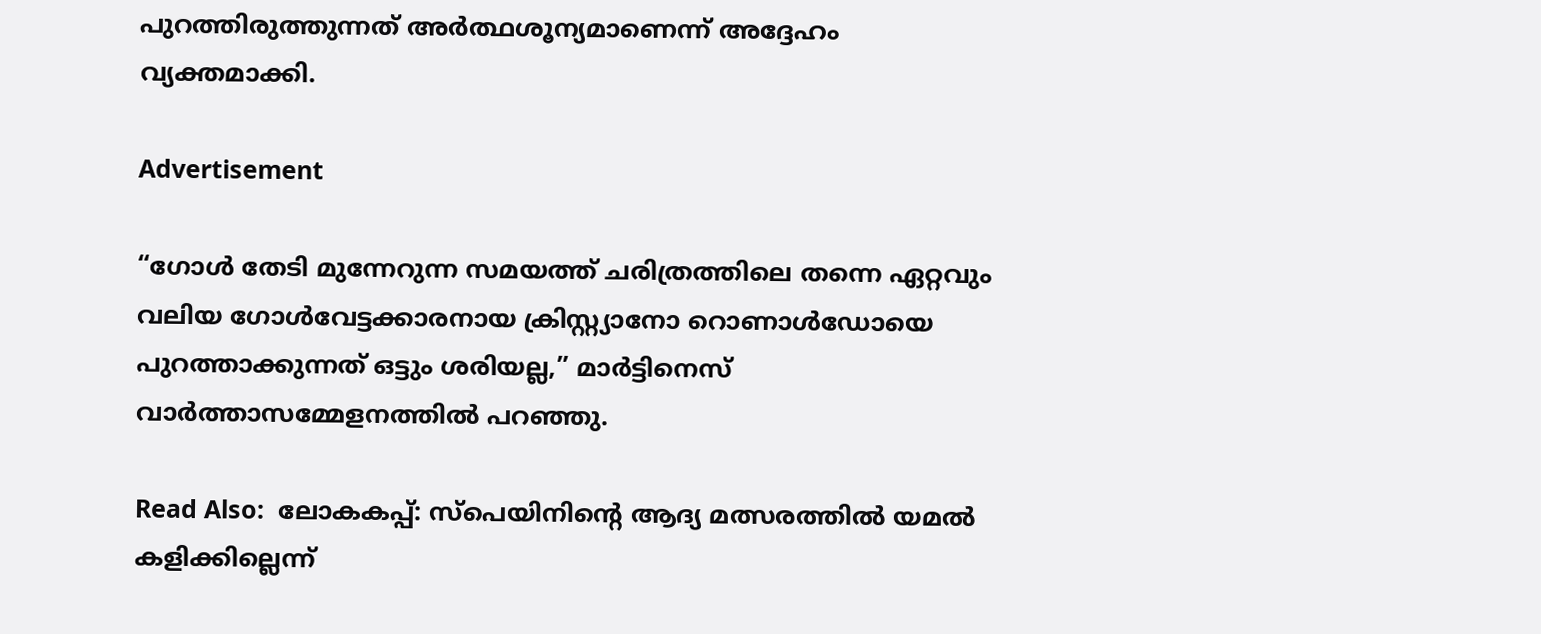പുറത്തിരുത്തുന്നത് അർത്ഥശൂന്യമാണെന്ന് അദ്ദേഹം വ്യക്തമാക്കി.

Advertisement

“ഗോൾ തേടി മുന്നേറുന്ന സമയത്ത് ചരിത്രത്തിലെ തന്നെ ഏറ്റവും വലിയ ഗോൾവേട്ടക്കാരനായ ക്രിസ്റ്റ്യാനോ റൊണാൾഡോയെ പുറത്താക്കുന്നത് ഒട്ടും ശരിയല്ല,” മാർട്ടിനെസ് വാർത്താസമ്മേളനത്തിൽ പറഞ്ഞു.

Read Also:  ലോകകപ്പ്: സ്പെയിനിന്റെ ആദ്യ മത്സരത്തിൽ യമൽ കളിക്കില്ലെന്ന്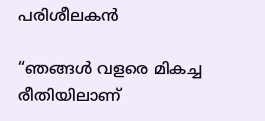പരിശീലകൻ

“ഞങ്ങൾ വളരെ മികച്ച രീതിയിലാണ്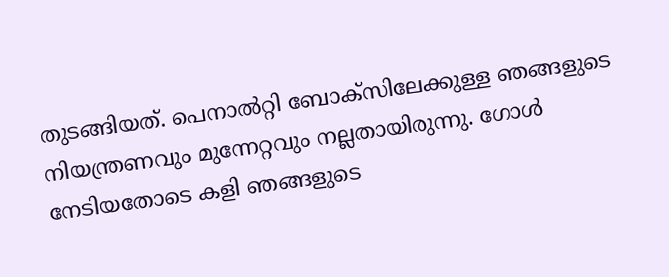തുടങ്ങിയത്. പെനാൽറ്റി ബോക്സിലേക്കുള്ള ഞങ്ങളുടെ നിയന്ത്രണവും മുന്നേറ്റവും നല്ലതായിരുന്നു. ഗോൾ നേടിയതോടെ കളി ഞങ്ങളുടെ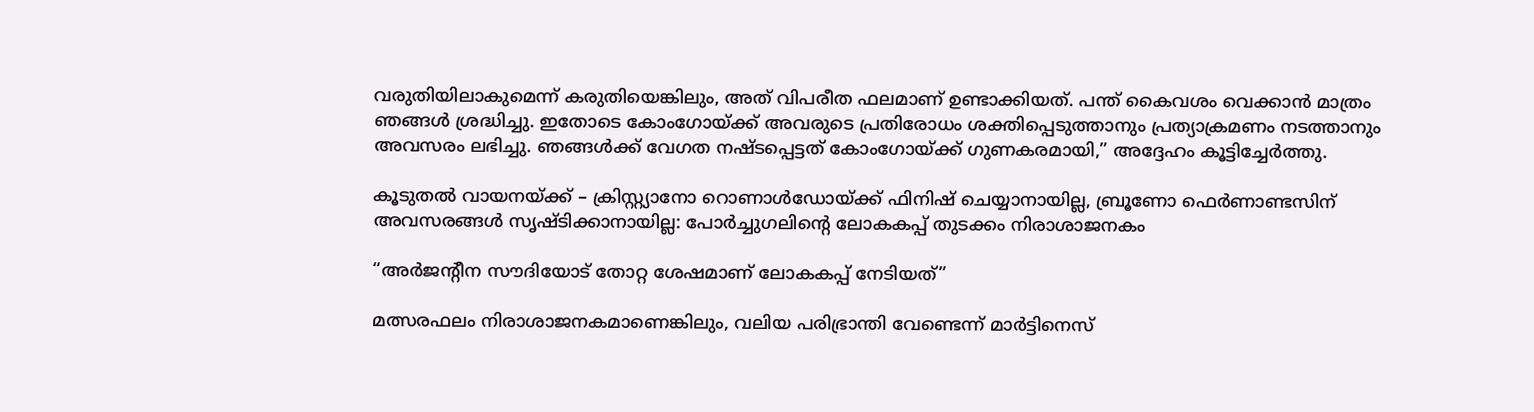വരുതിയിലാകുമെന്ന് കരുതിയെങ്കിലും, അത് വിപരീത ഫലമാണ് ഉണ്ടാക്കിയത്. പന്ത് കൈവശം വെക്കാൻ മാത്രം ഞങ്ങൾ ശ്രദ്ധിച്ചു. ഇതോടെ കോംഗോയ്ക്ക് അവരുടെ പ്രതിരോധം ശക്തിപ്പെടുത്താനും പ്രത്യാക്രമണം നടത്താനും അവസരം ലഭിച്ചു. ഞങ്ങൾക്ക് വേഗത നഷ്ടപ്പെട്ടത് കോംഗോയ്ക്ക് ഗുണകരമായി,” അദ്ദേഹം കൂട്ടിച്ചേർത്തു.

കൂടുതൽ വായനയ്ക്ക് – ക്രിസ്റ്റ്യാനോ റൊണാൾഡോയ്ക്ക് ഫിനിഷ് ചെയ്യാനായില്ല, ബ്രൂണോ ഫെർണാണ്ടസിന് അവസരങ്ങൾ സൃഷ്ടിക്കാനായില്ല: പോർച്ചുഗലിന്റെ ലോകകപ്പ് തുടക്കം നിരാശാജനകം

“അർജന്റീന സൗദിയോട് തോറ്റ ശേഷമാണ് ലോകകപ്പ് നേടിയത്”

മത്സരഫലം നിരാശാജനകമാണെങ്കിലും, വലിയ പരിഭ്രാന്തി വേണ്ടെന്ന് മാർട്ടിനെസ്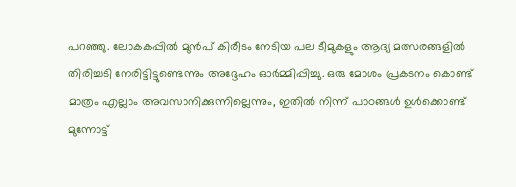പറഞ്ഞു. ലോകകപ്പിൽ മുൻപ് കിരീടം നേടിയ പല ടീമുകളും ആദ്യ മത്സരങ്ങളിൽ തിരിച്ചടി നേരിട്ടിട്ടുണ്ടെന്നും അദ്ദേഹം ഓർമ്മിപ്പിച്ചു. ഒരു മോശം പ്രകടനം കൊണ്ട് മാത്രം എല്ലാം അവസാനിക്കുന്നില്ലെന്നും, ഇതിൽ നിന്ന് പാഠങ്ങൾ ഉൾക്കൊണ്ട് മുന്നോട്ട്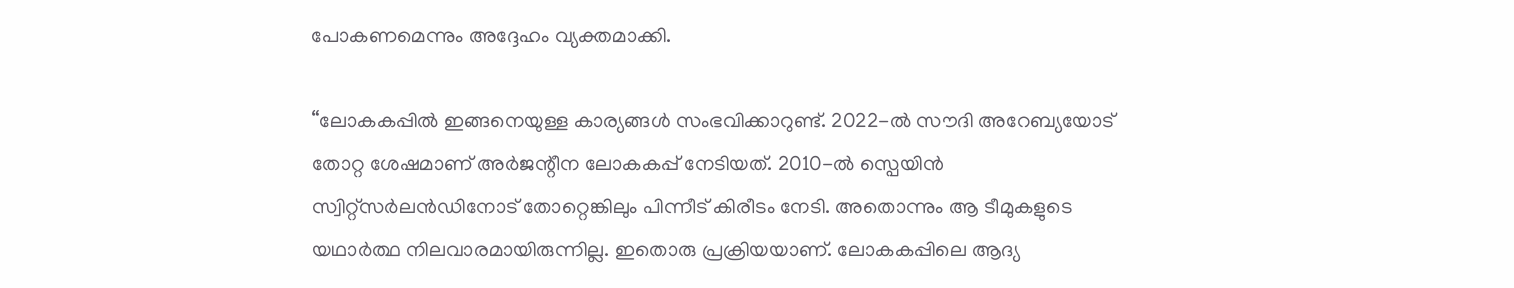പോകണമെന്നും അദ്ദേഹം വ്യക്തമാക്കി.

“ലോകകപ്പിൽ ഇങ്ങനെയുള്ള കാര്യങ്ങൾ സംഭവിക്കാറുണ്ട്. 2022-ൽ സൗദി അറേബ്യയോട് തോറ്റ ശേഷമാണ് അർജന്റീന ലോകകപ്പ് നേടിയത്. 2010-ൽ സ്പെയിൻ സ്വിറ്റ്സർലൻഡിനോട് തോറ്റെങ്കിലും പിന്നീട് കിരീടം നേടി. അതൊന്നും ആ ടീമുകളുടെ യഥാർത്ഥ നിലവാരമായിരുന്നില്ല. ഇതൊരു പ്രക്രിയയാണ്. ലോകകപ്പിലെ ആദ്യ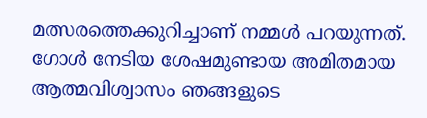മത്സരത്തെക്കുറിച്ചാണ് നമ്മൾ പറയുന്നത്. ഗോൾ നേടിയ ശേഷമുണ്ടായ അമിതമായ ആത്മവിശ്വാസം ഞങ്ങളുടെ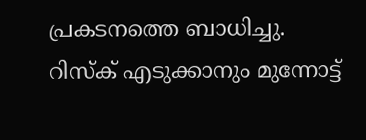പ്രകടനത്തെ ബാധിച്ചു. റിസ്ക് എടുക്കാനും മുന്നോട്ട്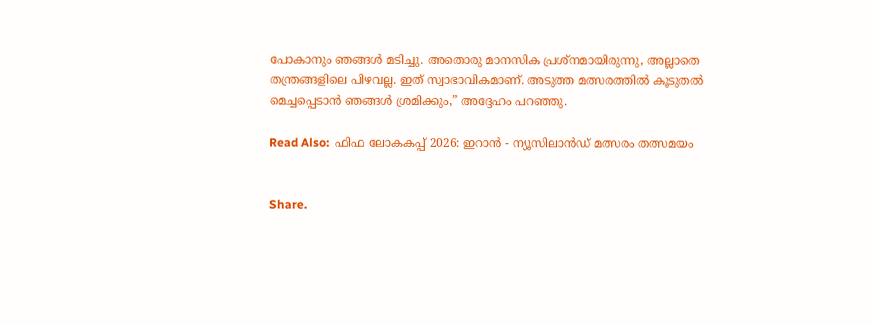പോകാനും ഞങ്ങൾ മടിച്ചു. അതൊരു മാനസിക പ്രശ്നമായിരുന്നു, അല്ലാതെ തന്ത്രങ്ങളിലെ പിഴവല്ല. ഇത് സ്വാഭാവികമാണ്. അടുത്ത മത്സരത്തിൽ കൂടുതൽ മെച്ചപ്പെടാൻ ഞങ്ങൾ ശ്രമിക്കും,” അദ്ദേഹം പറഞ്ഞു.

Read Also:  ഫിഫ ലോകകപ്പ് 2026: ഇറാൻ - ന്യൂസിലാൻഡ് മത്സരം തത്സമയം


Share.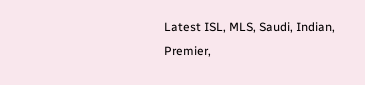Latest ISL, MLS, Saudi, Indian, Premier,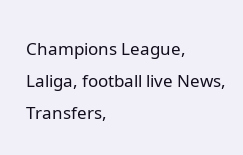Champions League, Laliga, football live News, Transfers,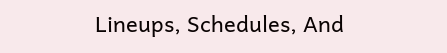Lineups, Schedules, And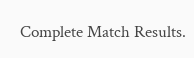Complete Match Results.